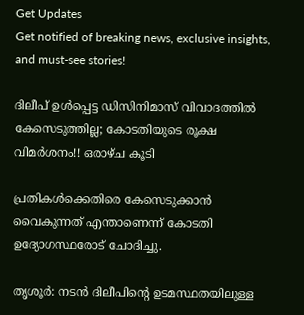Get Updates
Get notified of breaking news, exclusive insights, and must-see stories!

ദിലീപ് ഉള്‍പ്പെട്ട ഡിസിനിമാസ് വിവാദത്തില്‍ കേസെടുത്തില്ല; കോടതിയുടെ രൂക്ഷ വിമര്‍ശനം!! ഒരാഴ്ച കൂടി

പ്രതികള്‍ക്കെതിരെ കേസെടുക്കാന്‍ വൈകുന്നത് എന്താണെന്ന് കോടതി ഉദ്യോഗസ്ഥരോട് ചോദിച്ചു.

തൃശൂര്‍: നടന്‍ ദിലീപിന്റെ ഉടമസ്ഥതയിലുള്ള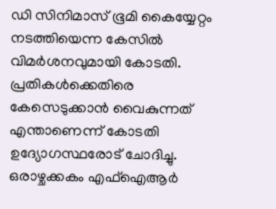ഡി സിനിമാസ് ഭൂമി കൈയ്യേറ്റം നടത്തിയെന്ന കേസില്‍ വിമര്‍ശനവുമായി കോടതി. പ്രതികള്‍ക്കെതിരെ കേസെടുക്കാന്‍ വൈകുന്നത് എന്താണെന്ന് കോടതി ഉദ്യോഗസ്ഥരോട് ചോദിച്ചു. ഒരാഴ്ചക്കകം എഫ്‌ഐആര്‍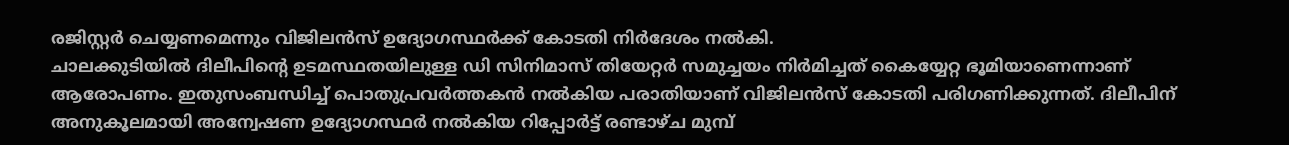രജിസ്റ്റര്‍ ചെയ്യണമെന്നും വിജിലന്‍സ് ഉദ്യോഗസ്ഥര്‍ക്ക് കോടതി നിര്‍ദേശം നല്‍കി.
ചാലക്കുടിയില്‍ ദിലീപിന്റെ ഉടമസ്ഥതയിലുള്ള ഡി സിനിമാസ് തിയേറ്റര്‍ സമുച്ചയം നിര്‍മിച്ചത് കൈയ്യേറ്റ ഭൂമിയാണെന്നാണ് ആരോപണം. ഇതുസംബന്ധിച്ച് പൊതുപ്രവര്‍ത്തകന്‍ നല്‍കിയ പരാതിയാണ് വിജിലന്‍സ് കോടതി പരിഗണിക്കുന്നത്. ദിലീപിന് അനുകൂലമായി അന്വേഷണ ഉദ്യോഗസ്ഥര്‍ നല്‍കിയ റിപ്പോര്‍ട്ട് രണ്ടാഴ്ച മുമ്പ്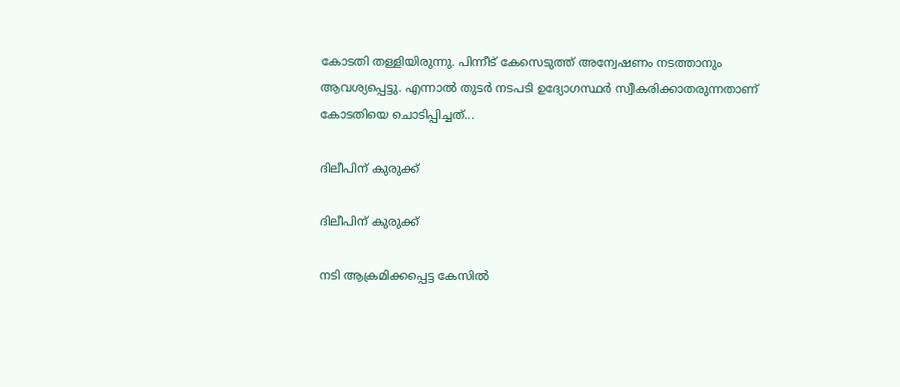കോടതി തള്ളിയിരുന്നു. പിന്നീട് കേസെടുത്ത് അന്വേഷണം നടത്താനും ആവശ്യപ്പെട്ടു. എന്നാല്‍ തുടര്‍ നടപടി ഉദ്യോഗസ്ഥര്‍ സ്വീകരിക്കാതരുന്നതാണ് കോടതിയെ ചൊടിപ്പിച്ചത്...

ദിലീപിന് കുരുക്ക്

ദിലീപിന് കുരുക്ക്

നടി ആക്രമിക്കപ്പെട്ട കേസില്‍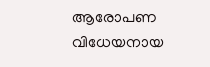ആരോപണ വിധേയനായ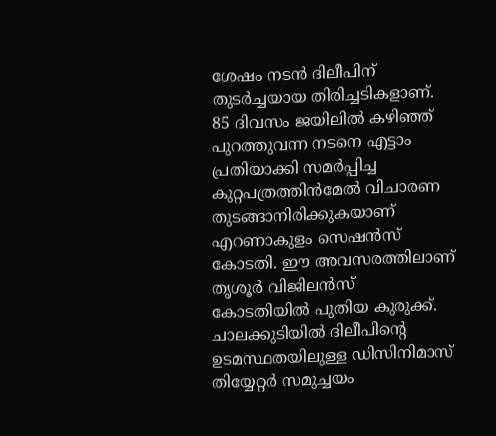ശേഷം നടന്‍ ദിലീപിന് തുടര്‍ച്ചയായ തിരിച്ചടികളാണ്. 85 ദിവസം ജയിലില്‍ കഴിഞ്ഞ് പുറത്തുവന്ന നടനെ എട്ടാം പ്രതിയാക്കി സമര്‍പ്പിച്ച കുറ്റപത്രത്തിന്‍മേല്‍ വിചാരണ തുടങ്ങാനിരിക്കുകയാണ് എറണാകുളം സെഷന്‍സ് കോടതി. ഈ അവസരത്തിലാണ് തൃശൂര്‍ വിജിലന്‍സ് കോടതിയില്‍ പുതിയ കുരുക്ക്. ചാലക്കുടിയില്‍ ദിലീപിന്റെ ഉടമസ്ഥതയിലുള്ള ഡിസിനിമാസ് തിയ്യേറ്റര്‍ സമുച്ചയം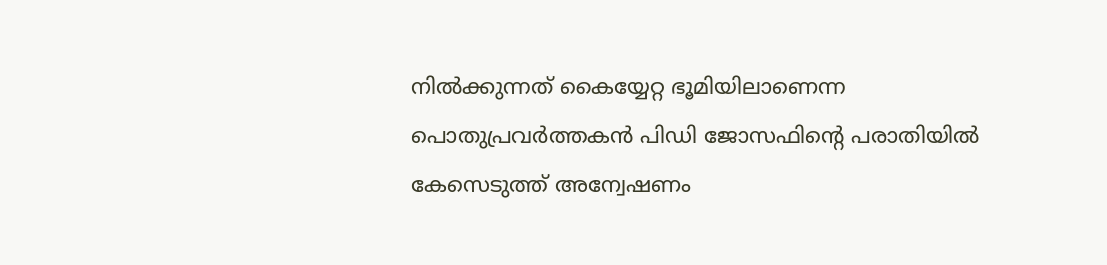നില്‍ക്കുന്നത് കൈയ്യേറ്റ ഭൂമിയിലാണെന്ന പൊതുപ്രവര്‍ത്തകന്‍ പിഡി ജോസഫിന്റെ പരാതിയില്‍ കേസെടുത്ത് അന്വേഷണം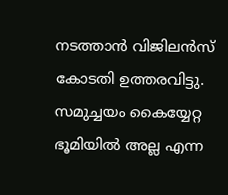നടത്താന്‍ വിജിലന്‍സ് കോടതി ഉത്തരവിട്ടു. സമുച്ചയം കൈയ്യേറ്റ ഭൂമിയില്‍ അല്ല എന്ന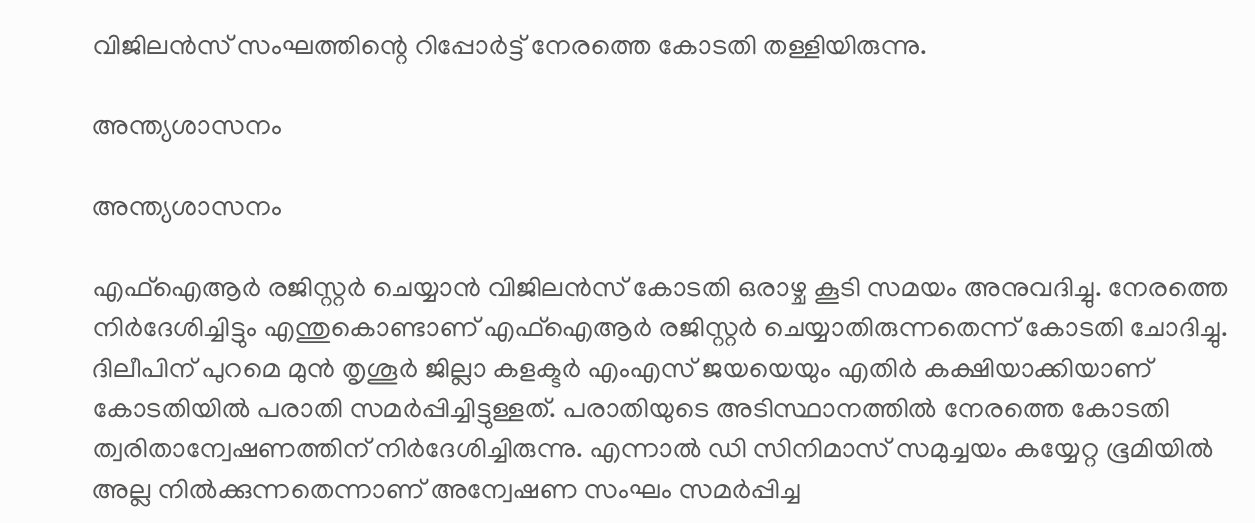വിജിലന്‍സ് സംഘത്തിന്റെ റിപ്പോര്‍ട്ട് നേരത്തെ കോടതി തള്ളിയിരുന്നു.

അന്ത്യശാസനം

അന്ത്യശാസനം

എഫ്‌ഐആര്‍ രജിസ്റ്റര്‍ ചെയ്യാന്‍ വിജിലന്‍സ് കോടതി ഒരാഴ്ച കൂടി സമയം അനുവദിച്ചു. നേരത്തെ നിര്‍ദേശിച്ചിട്ടും എന്തുകൊണ്ടാണ് എഫ്‌ഐആര്‍ രജിസ്റ്റര്‍ ചെയ്യാതിരുന്നതെന്ന് കോടതി ചോദിച്ചു. ദിലീപിന് പുറമെ മുന്‍ തൃശൂര്‍ ജില്ലാ കളക്ടര്‍ എംഎസ് ജയയെയും എതിര്‍ കക്ഷിയാക്കിയാണ് കോടതിയില്‍ പരാതി സമര്‍പ്പിച്ചിട്ടുള്ളത്. പരാതിയുടെ അടിസ്ഥാനത്തില്‍ നേരത്തെ കോടതി ത്വരിതാന്വേഷണത്തിന് നിര്‍ദേശിച്ചിരുന്നു. എന്നാല്‍ ഡി സിനിമാസ് സമുച്ചയം കയ്യേറ്റ ഭൂമിയില്‍ അല്ല നില്‍ക്കുന്നതെന്നാണ് അന്വേഷണ സംഘം സമര്‍പ്പിച്ച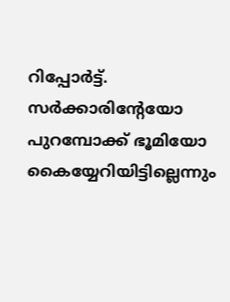റിപ്പോര്‍ട്ട്. സര്‍ക്കാരിന്റേയോ പുറമ്പോക്ക് ഭൂമിയോ കൈയ്യേറിയിട്ടില്ലെന്നും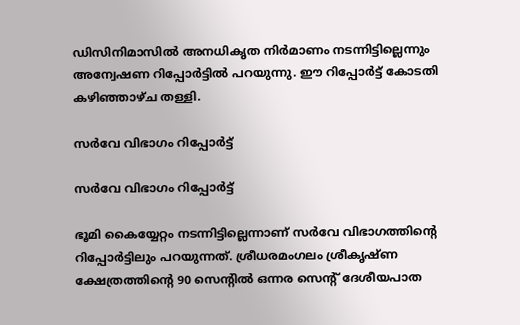ഡിസിനിമാസില്‍ അനധികൃത നിര്‍മാണം നടന്നിട്ടില്ലെന്നും അന്വേഷണ റിപ്പോര്‍ട്ടില്‍ പറയുന്നു. ഈ റിപ്പോര്‍ട്ട് കോടതി കഴിഞ്ഞാഴ്ച തള്ളി.

സര്‍വേ വിഭാഗം റിപ്പോര്‍ട്ട്

സര്‍വേ വിഭാഗം റിപ്പോര്‍ട്ട്

ഭൂമി കൈയ്യേറ്റം നടന്നിട്ടില്ലെന്നാണ് സര്‍വേ വിഭാഗത്തിന്റെ റിപ്പോര്‍ട്ടിലും പറയുന്നത്. ശ്രീധരമംഗലം ശ്രീകൃഷ്ണ ക്ഷേത്രത്തിന്റെ 90 സെന്റില്‍ ഒന്നര സെന്റ് ദേശീയപാത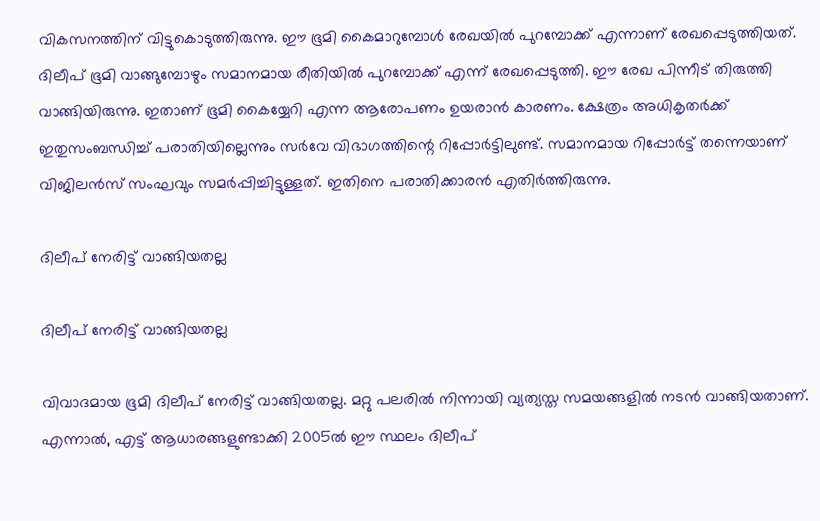വികസനത്തിന് വിട്ടുകൊടുത്തിരുന്നു. ഈ ഭൂമി കൈമാറുമ്പോള്‍ രേഖയില്‍ പുറമ്പോക്ക് എന്നാണ് രേഖപ്പെടുത്തിയത്. ദിലീപ് ഭൂമി വാങ്ങുമ്പോഴും സമാനമായ രീതിയില്‍ പുറമ്പോക്ക് എന്ന് രേഖപ്പെടുത്തി. ഈ രേഖ പിന്നീട് തിരുത്തി വാങ്ങിയിരുന്നു. ഇതാണ് ഭൂമി കൈയ്യേറി എന്ന ആരോപണം ഉയരാന്‍ കാരണം. ക്ഷേത്രം അധികൃതര്‍ക്ക് ഇതുസംബന്ധിച്ച് പരാതിയില്ലെന്നും സര്‍വേ വിഭാഗത്തിന്റെ റിപ്പോര്‍ട്ടിലുണ്ട്. സമാനമായ റിപ്പോര്‍ട്ട് തന്നെയാണ് വിജിലന്‍സ് സംഘവും സമര്‍പ്പിച്ചിട്ടുള്ളത്. ഇതിനെ പരാതിക്കാരന്‍ എതിര്‍ത്തിരുന്നു.

ദിലീപ് നേരിട്ട് വാങ്ങിയതല്ല

ദിലീപ് നേരിട്ട് വാങ്ങിയതല്ല

വിവാദമായ ഭൂമി ദിലീപ് നേരിട്ട് വാങ്ങിയതല്ല. മറ്റു പലരില്‍ നിന്നായി വ്യത്യസ്ത സമയങ്ങളില്‍ നടന്‍ വാങ്ങിയതാണ്. എന്നാല്‍, എട്ട് ആധാരങ്ങളുണ്ടാക്കി 2005ല്‍ ഈ സ്ഥലം ദിലീപ്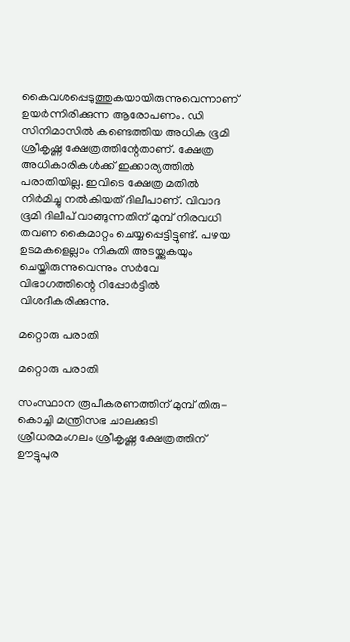കൈവശപ്പെടുത്തുകയായിരുന്നുവെന്നാണ് ഉയര്‍ന്നിരിക്കുന്ന ആരോപണം. ഡി സിനിമാസില്‍ കണ്ടെത്തിയ അധിക ഭൂമി ശ്രീകൃഷ്ണ ക്ഷേത്രത്തിന്റേതാണ്. ക്ഷേത്ര അധികാരികള്‍ക്ക് ഇക്കാര്യത്തില്‍ പരാതിയില്ല. ഇവിടെ ക്ഷേത്ര മതില്‍ നിര്‍മിച്ചു നല്‍കിയത് ദിലീപാണ്. വിവാദ ഭൂമി ദിലീപ് വാങ്ങുന്നതിന് മുമ്പ് നിരവധി തവണ കൈമാറ്റം ചെയ്യപ്പെട്ടിട്ടുണ്ട്. പഴയ ഉടമകളെല്ലാം നികുതി അടയ്ക്കുകയും ചെയ്തിരുന്നുവെന്നും സര്‍വേ വിഭാഗത്തിന്റെ റിപ്പോര്‍ട്ടില്‍ വിശദീകരിക്കുന്നു.

മറ്റൊരു പരാതി

മറ്റൊരു പരാതി

സംസ്ഥാന രൂപീകരണത്തിന് മുമ്പ് തിരു-കൊച്ചി മന്ത്രിസഭ ചാലക്കുടി ശ്രീധരമംഗലം ശ്രീകൃഷ്ണ ക്ഷേത്രത്തിന് ഊട്ടുപുര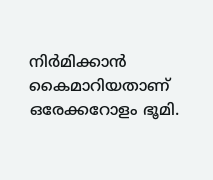നിര്‍മിക്കാന്‍ കൈമാറിയതാണ് ഒരേക്കറോളം ഭൂമി.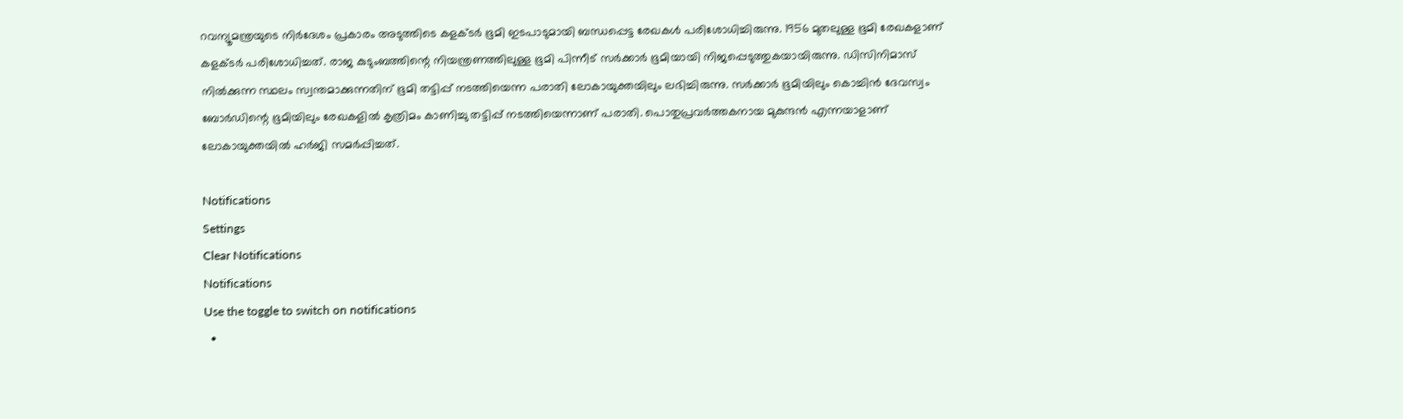റവന്യൂമന്ത്രയുടെ നിര്‍ദേശം പ്രകാരം അടുത്തിടെ കളക്ടര്‍ ഭൂമി ഇടപാടുമായി ബന്ധപ്പെട്ട രേഖകള്‍ പരിശോധിച്ചിരുന്നു. 1956 മുതലുള്ള ഭൂമി രേഖകളാണ് കളക്ടര്‍ പരിശോധിച്ചത്. രാജ കുടുംബത്തിന്റെ നിയന്ത്രണത്തിലുള്ള ഭൂമി പിന്നീട് സര്‍ക്കാര്‍ ഭൂമിയായി നിജപ്പെടുത്തുകയായിരുന്നു. ഡിസിനിമാസ് നില്‍ക്കുന്ന സ്ഥലം സ്വന്തമാക്കുന്നതിന് ഭൂമി തട്ടിപ്പ് നടത്തിയെന്ന പരാതി ലോകായുക്തയിലും ലഭിച്ചിരുന്നു. സര്‍ക്കാര്‍ ഭൂമിയിലും കൊച്ചിന്‍ ദേവസ്വം ബോര്‍ഡിന്റെ ഭൂമിയിലും രേഖകളില്‍ കൃത്രിമം കാണിച്ചു തട്ടിപ്പ് നടത്തിയെന്നാണ് പരാതി. പൊതുപ്രവര്‍ത്തകനായ മുകുന്ദന്‍ എന്നയാളാണ് ലോകായുക്തയില്‍ ഹര്‍ജി സമര്‍പ്പിച്ചത്.

Notifications
Settings
Clear Notifications
Notifications
Use the toggle to switch on notifications
  •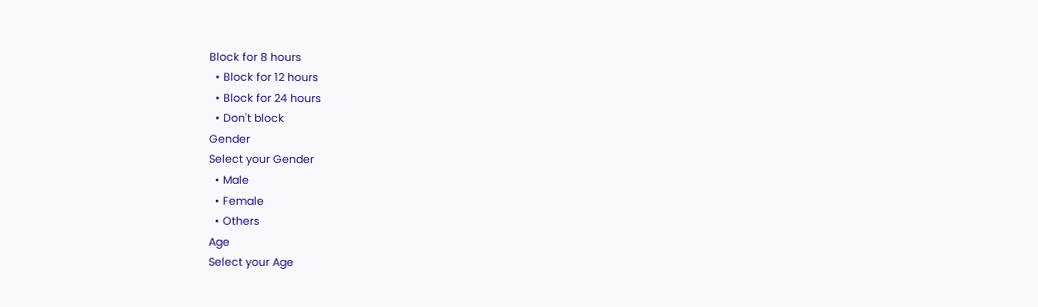Block for 8 hours
  • Block for 12 hours
  • Block for 24 hours
  • Don't block
Gender
Select your Gender
  • Male
  • Female
  • Others
Age
Select your Age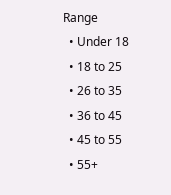Range
  • Under 18
  • 18 to 25
  • 26 to 35
  • 36 to 45
  • 45 to 55
  • 55+